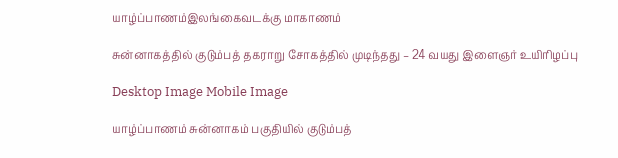யாழ்ப்பாணம்இலங்கைவடக்கு மாகாணம்

சுன்னாகத்தில் குடும்பத் தகராறு சோகத்தில் முடிந்தது – 24 வயது இளைஞர் உயிரிழப்பு

Desktop Image Mobile Image

யாழ்ப்பாணம் சுன்னாகம் பகுதியில் குடும்பத்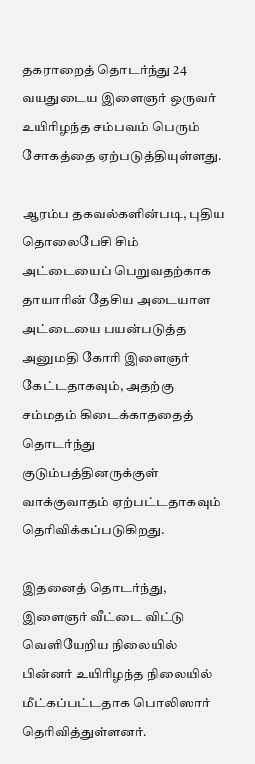தகராறைத் தொடர்ந்து 24 வயதுடைய இளைஞர் ஒருவர் உயிரிழந்த சம்பவம் பெரும் சோகத்தை ஏற்படுத்தியுள்ளது.

ஆரம்ப தகவல்களின்படி, புதிய தொலைபேசி சிம் அட்டையைப் பெறுவதற்காக தாயாரின் தேசிய அடையாள அட்டையை பயன்படுத்த அனுமதி கோரி இளைஞர் கேட்டதாகவும், அதற்கு சம்மதம் கிடைக்காததைத் தொடர்ந்து குடும்பத்தினருக்குள் வாக்குவாதம் ஏற்பட்டதாகவும் தெரிவிக்கப்படுகிறது.

இதனைத் தொடர்ந்து, இளைஞர் வீட்டை விட்டு வெளியேறிய நிலையில் பின்னர் உயிரிழந்த நிலையில் மீட்கப்பட்டதாக பொலிஸார் தெரிவித்துள்ளனர்.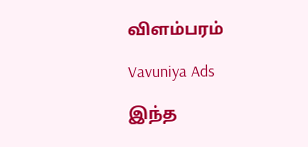விளம்பரம்

Vavuniya Ads

இந்த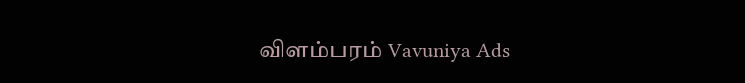விளம்பரம் Vavuniya Ads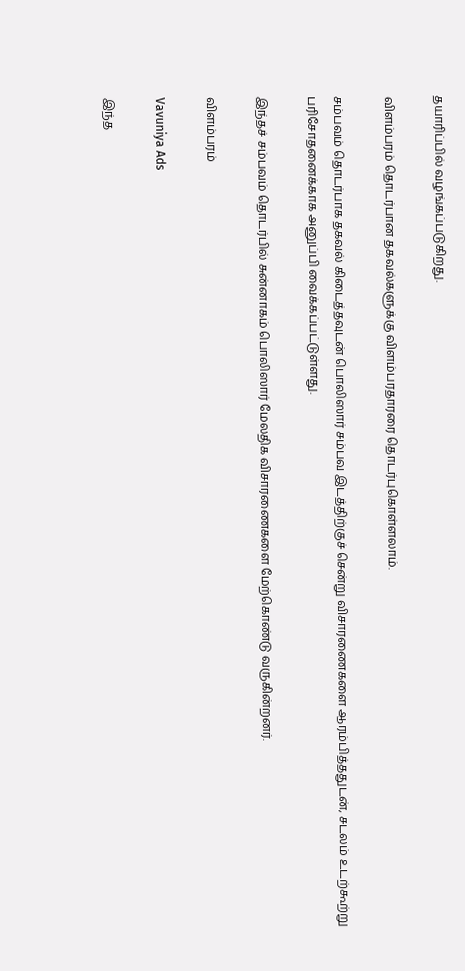தயாரிப்பில் வழங்கப்படுகிறது.

விளம்பரம் தொடர்பான தகவல்களுக்கு விளம்பரதாரரை தொடர்புகொள்ளலாம்.

சம்பவம் தொடர்பாக தகவல் கிடைத்தவுடன் பொலிஸார் சம்பவ இடத்திற்குச் சென்று விசாரணைகளை ஆரம்பித்ததுடன், சடலம் உடற்கூற்று பரிசோதனைக்காக அனுப்பி வைக்கப்பட்டுள்ளது.

இந்தச் சம்பவம் தொடர்பில் சுன்னாகம் பொலிஸார் மேலதிக விசாரணைகளை மேற்கொண்டு வருகின்றனர்.

விளம்பரம்

Vavuniya Ads

இந்த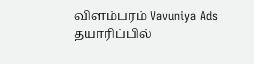விளம்பரம் Vavuniya Ads தயாரிப்பில்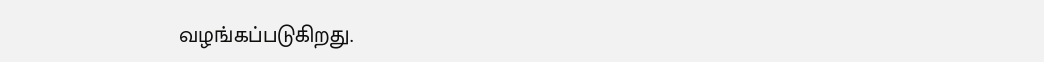வழங்கப்படுகிறது.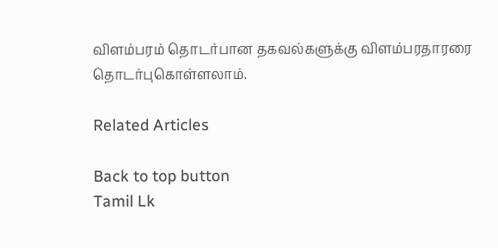விளம்பரம் தொடர்பான தகவல்களுக்கு விளம்பரதாரரை தொடர்புகொள்ளலாம்.

Related Articles

Back to top button
Tamil Lk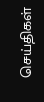செய்திகள்